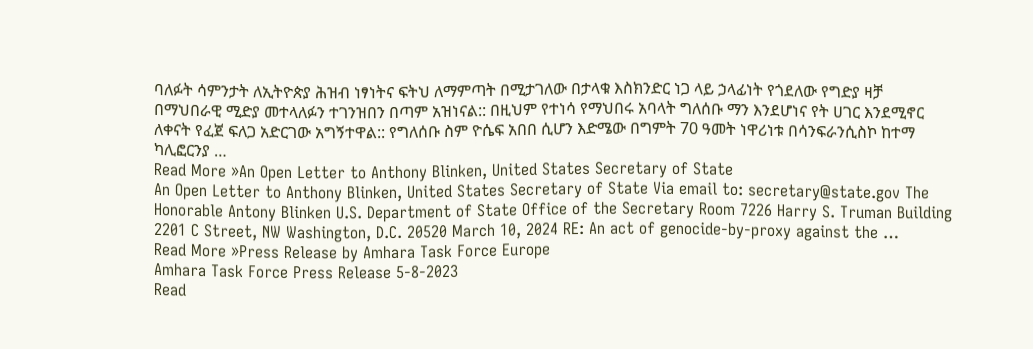ባለፉት ሳምንታት ለኢትዮጵያ ሕዝብ ነፃነትና ፍትህ ለማምጣት በሚታገለው በታላቁ እስክንድር ነጋ ላይ ኃላፊነት የጎደለው የግድያ ዛቻ በማህበራዊ ሚድያ መተላለፉን ተገንዝበን በጣም አዝነናል:: በዚህም የተነሳ የማህበሩ አባላት ግለሰቡ ማን እንደሆነና የት ሀገር እንደሚኖር ለቀናት የፈጀ ፍለጋ አድርገው አግኝተዋል:: የግለሰቡ ስም ዮሴፍ አበበ ሲሆን እድሜው በግምት 70 ዓመት ነዋሪነቱ በሳንፍራንሲስኮ ከተማ ካሊፎርንያ …
Read More »An Open Letter to Anthony Blinken, United States Secretary of State
An Open Letter to Anthony Blinken, United States Secretary of State Via email to: secretary@state.gov The Honorable Antony Blinken U.S. Department of State Office of the Secretary Room 7226 Harry S. Truman Building 2201 C Street, NW Washington, D.C. 20520 March 10, 2024 RE: An act of genocide-by-proxy against the …
Read More »Press Release by Amhara Task Force Europe
Amhara Task Force Press Release 5-8-2023
Read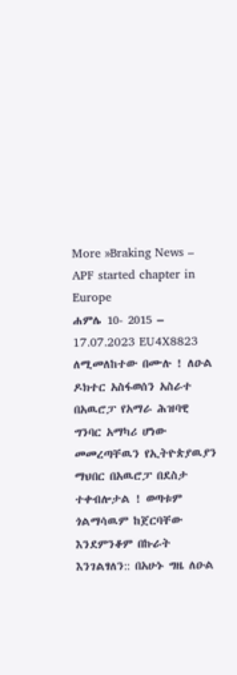More »Braking News – APF started chapter in Europe
ሐምሌ 10- 2015 – 17.07.2023 EU4X8823 ለሚመለከተው በሙሉ ! ለዑል ዶክተር አስፋወሰን አስራተ በአዉሮፓ የአማራ ሕዝባዊ ግንባር አማካሪ ሆነው መመረጣቸዉን የኢትዮጵያዉያን ማህበር በአዉሮፓ በደስታ ተቀብሎታል ! ወጣቱም ጎልማሳዉም ከጀርባቸው እንደምንቆም በኩራት እንገልፃለን:: በአሁኑ ግዜ ለዑል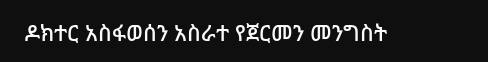ዶክተር አስፋወሰን አስራተ የጀርመን መንግስት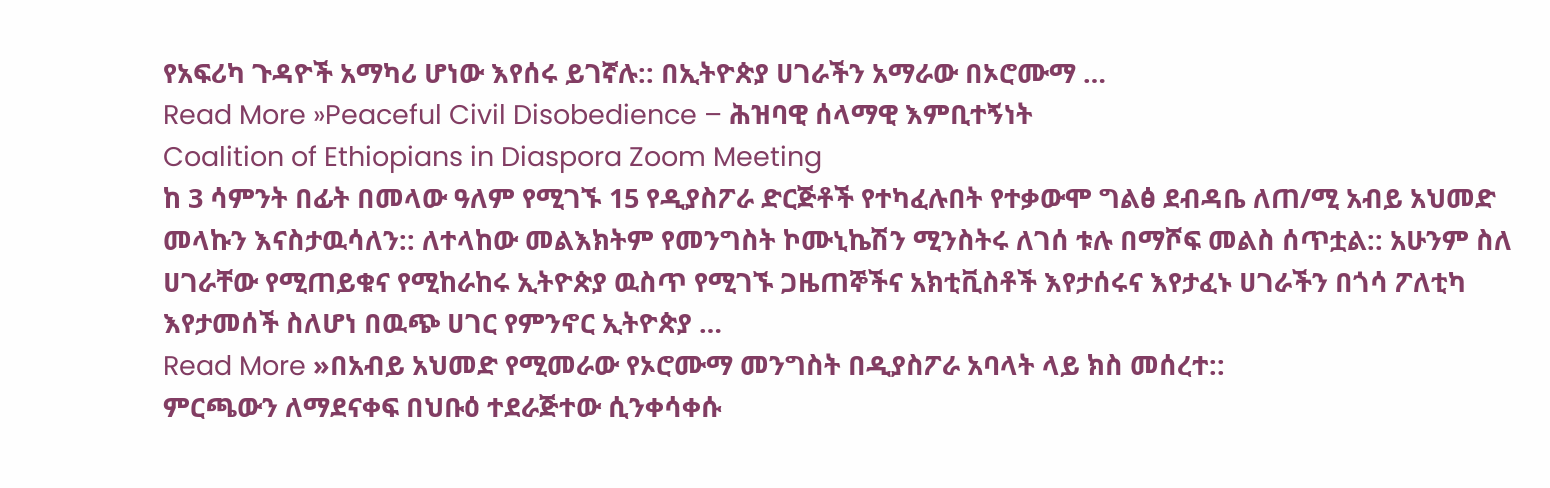የአፍሪካ ጉዳዮች አማካሪ ሆነው እየሰሩ ይገኛሉ:: በኢትዮጵያ ሀገራችን አማራው በኦሮሙማ …
Read More »Peaceful Civil Disobedience – ሕዝባዊ ሰላማዊ እምቢተኝነት
Coalition of Ethiopians in Diaspora Zoom Meeting
ከ 3 ሳምንት በፊት በመላው ዓለም የሚገኙ 15 የዲያስፖራ ድርጅቶች የተካፈሉበት የተቃውሞ ግልፅ ደብዳቤ ለጠ/ሚ አብይ አህመድ መላኩን እናስታዉሳለን:: ለተላከው መልእክትም የመንግስት ኮሙኒኬሽን ሚንስትሩ ለገሰ ቱሉ በማሾፍ መልስ ሰጥቷል:: አሁንም ስለ ሀገራቸው የሚጠይቁና የሚከራከሩ ኢትዮጵያ ዉስጥ የሚገኙ ጋዜጠኞችና አክቲቪስቶች እየታሰሩና እየታፈኑ ሀገራችን በጎሳ ፖለቲካ እየታመሰች ስለሆነ በዉጭ ሀገር የምንኖር ኢትዮጵያ …
Read More »በአብይ አህመድ የሚመራው የኦሮሙማ መንግስት በዲያስፖራ አባላት ላይ ክስ መሰረተ::
ምርጫውን ለማደናቀፍ በህቡዕ ተደራጅተው ሲንቀሳቀሱ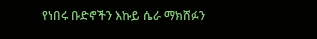የነበሩ ቡድኖችን እኩይ ሴራ ማክሸፉን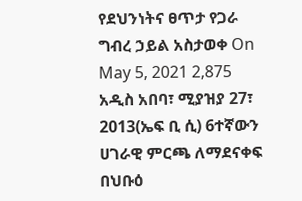የደህንነትና ፀጥታ የጋራ ግብረ ኃይል አስታወቀ On May 5, 2021 2,875 አዲስ አበባ፣ ሚያዝያ 27፣ 2013(ኤፍ ቢ ሲ) 6ተኛውን ሀገራዊ ምርጫ ለማደናቀፍ በህቡዕ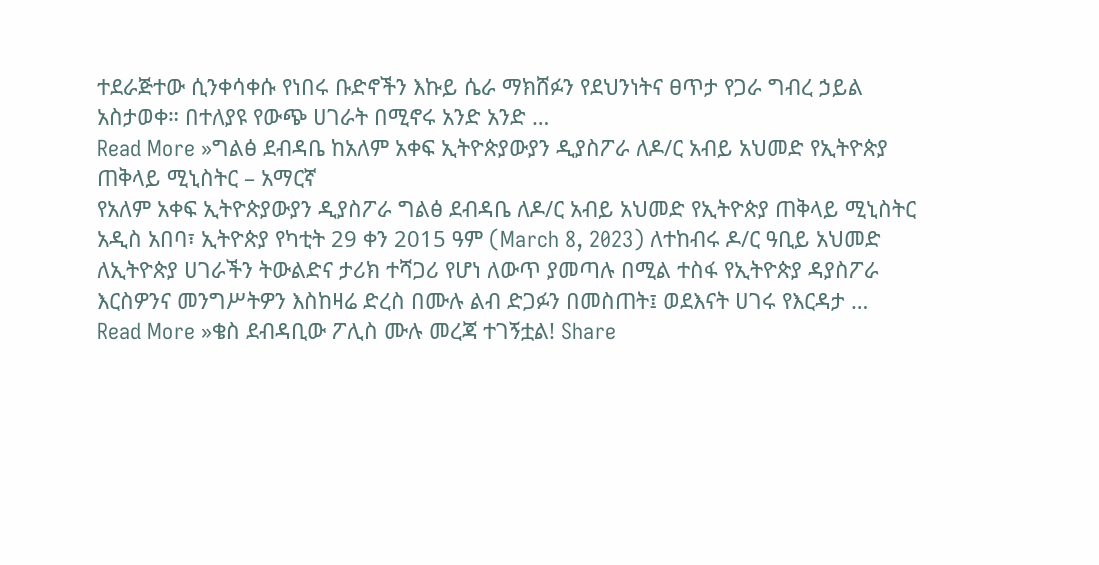ተደራጅተው ሲንቀሳቀሱ የነበሩ ቡድኖችን እኩይ ሴራ ማክሸፉን የደህንነትና ፀጥታ የጋራ ግብረ ኃይል አስታወቀ። በተለያዩ የውጭ ሀገራት በሚኖሩ አንድ አንድ …
Read More »ግልፅ ደብዳቤ ከአለም አቀፍ ኢትዮጵያውያን ዲያስፖራ ለዶ/ር አብይ አህመድ የኢትዮጵያ ጠቅላይ ሚኒስትር – አማርኛ
የአለም አቀፍ ኢትዮጵያውያን ዲያስፖራ ግልፅ ደብዳቤ ለዶ/ር አብይ አህመድ የኢትዮጵያ ጠቅላይ ሚኒስትር አዲስ አበባ፣ ኢትዮጵያ የካቲት 29 ቀን 2015 ዓም (March 8, 2023) ለተከብሩ ዶ/ር ዓቢይ አህመድ ለኢትዮጵያ ሀገራችን ትውልድና ታሪክ ተሻጋሪ የሆነ ለውጥ ያመጣሉ በሚል ተስፋ የኢትዮጵያ ዳያስፖራ እርስዎንና መንግሥትዎን እስከዛሬ ድረስ በሙሉ ልብ ድጋፉን በመስጠት፤ ወደእናት ሀገሩ የእርዳታ …
Read More »ቄስ ደብዳቢው ፖሊስ ሙሉ መረጃ ተገኝቷል! Share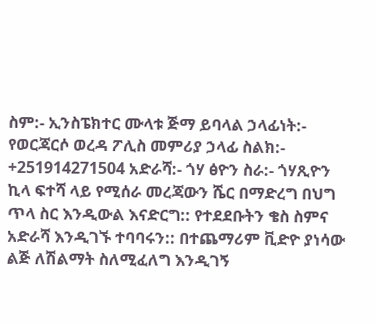ስም:- ኢንስፔክተር ሙላቱ ጅማ ይባላል ኃላፊነት:- የወርጃርሶ ወረዳ ፖሊስ መምሪያ ኃላፊ ስልክ:- +251914271504 አድራሻ:- ጎሃ ፅዮን ስራ:- ጎሃጺዮን ኪላ ፍተሻ ላይ የሚሰራ መረጃውን ሼር በማድረግ በህግ ጥላ ስር እንዲውል እናድርግ:: የተደደቡትን ቄስ ስምና አድራሻ እንዲገኙ ተባባሩን:: በተጨማሪም ቪድዮ ያነሳው ልጅ ለሽልማት ስለሚፈለግ እንዲገኝ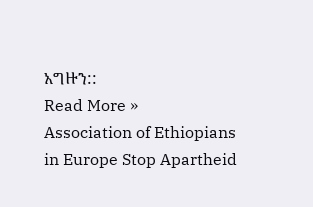አግዙን::
Read More »
Association of Ethiopians in Europe Stop Apartheid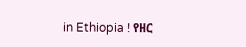in Ethiopia ! የዘር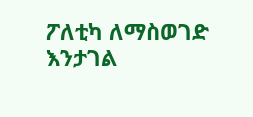ፖለቲካ ለማስወገድ እንታገል